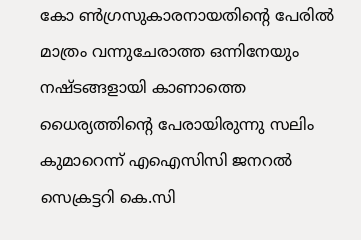കോ ൺഗ്രസുകാരനായതിന്റെ പേരിൽ മാത്രം വന്നുചേരാത്ത ഒന്നിനേയും നഷ്ടങ്ങളായി കാണാത്തെ ധൈര്യത്തിന്റെ പേരായിരുന്നു സലിം കുമാറെന്ന് എഐസിസി ജനറൽ സെക്രട്ടറി കെ.സി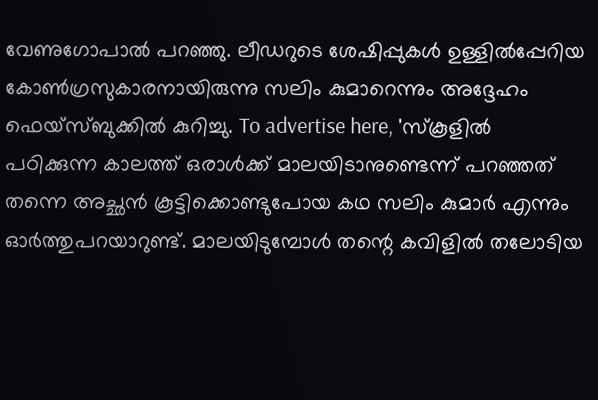വേണുഗോപാൽ പറഞ്ഞു. ലീഡറുടെ ശേഷിപ്പുകൾ ഉള്ളിൽപ്പേറിയ കോൺഗ്രസുകാരനായിരുന്നു സലിം കുമാറെന്നും അദ്ദേഹം ഫെയ്സ്ബുക്കിൽ കുറിച്ചു. To advertise here, 'സ്കൂളിൽ പഠിക്കുന്ന കാലത്ത് ഒരാൾക്ക് മാലയിടാനുണ്ടെന്ന് പറഞ്ഞത് തന്നെ അച്ഛൻ കൂട്ടിക്കൊണ്ടുപോയ കഥ സലിം കുമാർ എന്നും ഓർത്തുപറയാറുണ്ട്. മാലയിടുമ്പോൾ തന്റെ കവിളിൽ തലോടിയ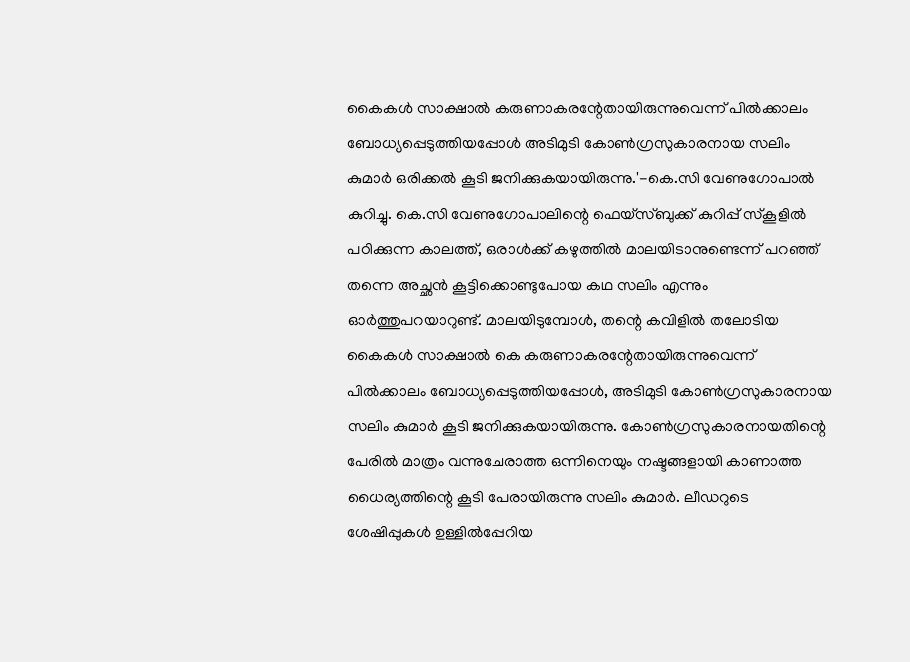കൈകൾ സാക്ഷാൽ കരുണാകരന്റേതായിരുന്നുവെന്ന് പിൽക്കാലം ബോധ്യപ്പെടുത്തിയപ്പോൾ അടിമുടി കോൺഗ്രസുകാരനായ സലിം കുമാർ ഒരിക്കൽ കൂടി ജനിക്കുകയായിരുന്നു.'-കെ.സി വേണുഗോപാൽ കുറിച്ചു. കെ.സി വേണുഗോപാലിന്റെ ഫെയ്സ്ബുക്ക് കുറിപ്പ് സ്കൂളിൽ പഠിക്കുന്ന കാലത്ത്, ഒരാൾക്ക് കഴുത്തിൽ മാലയിടാനുണ്ടെന്ന് പറഞ്ഞ് തന്നെ അച്ഛൻ കൂട്ടിക്കൊണ്ടുപോയ കഥ സലിം എന്നും ഓർത്തുപറയാറുണ്ട്. മാലയിടുമ്പോൾ, തന്റെ കവിളിൽ തലോടിയ കൈകൾ സാക്ഷാൽ കെ കരുണാകരന്റേതായിരുന്നുവെന്ന് പിൽക്കാലം ബോധ്യപ്പെടുത്തിയപ്പോൾ, അടിമുടി കോൺഗ്രസുകാരനായ സലിം കുമാർ കൂടി ജനിക്കുകയായിരുന്നു. കോൺഗ്രസുകാരനായതിന്റെ പേരിൽ മാത്രം വന്നുചേരാത്ത ഒന്നിനെയും നഷ്ടങ്ങളായി കാണാത്ത ധൈര്യത്തിന്റെ കൂടി പേരായിരുന്നു സലിം കുമാർ. ലീഡറുടെ ശേഷിപ്പുകൾ ഉള്ളിൽപ്പേറിയ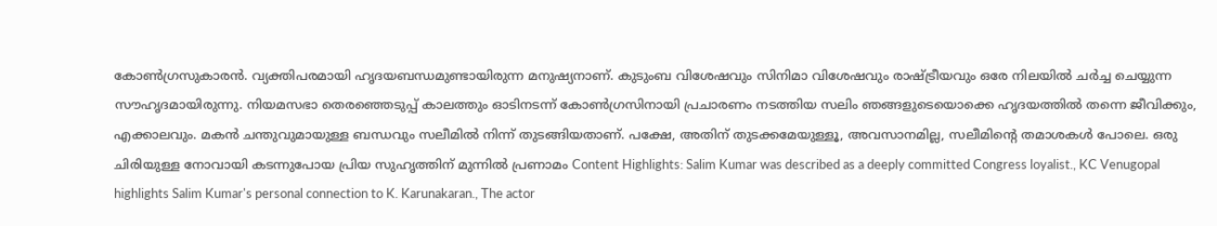കോൺഗ്രസുകാരൻ. വ്യക്തിപരമായി ഹൃദയബന്ധമുണ്ടായിരുന്ന മനുഷ്യനാണ്. കുടുംബ വിശേഷവും സിനിമാ വിശേഷവും രാഷ്ട്രീയവും ഒരേ നിലയിൽ ചർച്ച ചെയ്യുന്ന സൗഹൃദമായിരുന്നു. നിയമസഭാ തെരഞ്ഞെടുപ്പ് കാലത്തും ഓടിനടന്ന് കോൺഗ്രസിനായി പ്രചാരണം നടത്തിയ സലിം ഞങ്ങളുടെയൊക്കെ ഹൃദയത്തിൽ തന്നെ ജീവിക്കും, എക്കാലവും. മകൻ ചന്തുവുമായുള്ള ബന്ധവും സലീമിൽ നിന്ന് തുടങ്ങിയതാണ്. പക്ഷേ, അതിന് തുടക്കമേയുള്ളൂ, അവസാനമില്ല, സലീമിന്റെ തമാശകൾ പോലെ. ഒരു ചിരിയുള്ള നോവായി കടന്നുപോയ പ്രിയ സുഹൃത്തിന് മുന്നിൽ പ്രണാമം Content Highlights: Salim Kumar was described as a deeply committed Congress loyalist., KC Venugopal highlights Salim Kumar's personal connection to K. Karunakaran., The actor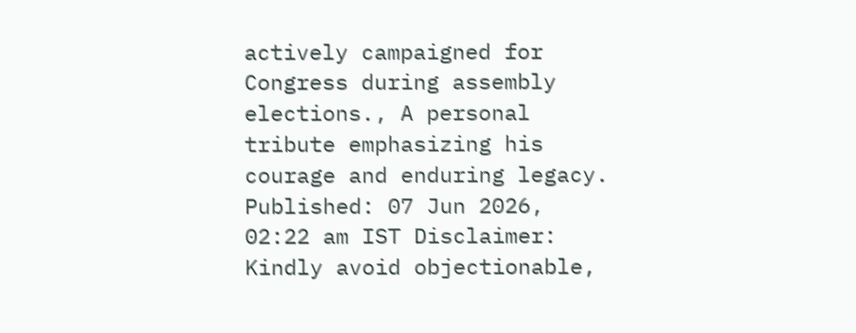actively campaigned for Congress during assembly elections., A personal tribute emphasizing his courage and enduring legacy. Published: 07 Jun 2026, 02:22 am IST Disclaimer: Kindly avoid objectionable,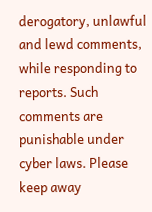derogatory, unlawful and lewd comments, while responding to reports. Such comments are punishable under cyber laws. Please keep away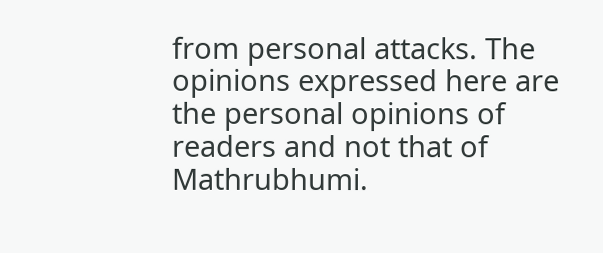from personal attacks. The opinions expressed here are the personal opinions of readers and not that of Mathrubhumi.